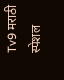Tv9 मराठी स्पेशल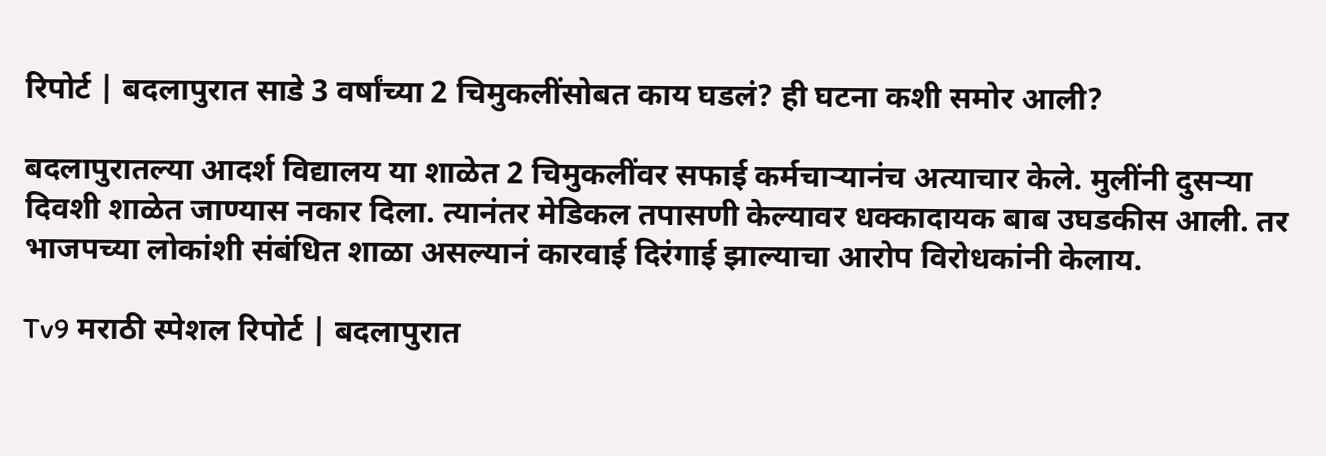रिपोर्ट | बदलापुरात साडे 3 वर्षांच्या 2 चिमुकलींसोबत काय घडलं? ही घटना कशी समोर आली?

बदलापुरातल्या आदर्श विद्यालय या शाळेत 2 चिमुकलींवर सफाई कर्मचाऱ्यानंच अत्याचार केले. मुलींनी दुसऱ्या दिवशी शाळेत जाण्यास नकार दिला. त्यानंतर मेडिकल तपासणी केल्यावर धक्कादायक बाब उघडकीस आली. तर भाजपच्या लोकांशी संबंधित शाळा असल्यानं कारवाई दिरंगाई झाल्याचा आरोप विरोधकांनी केलाय.

Tv9 मराठी स्पेशल रिपोर्ट | बदलापुरात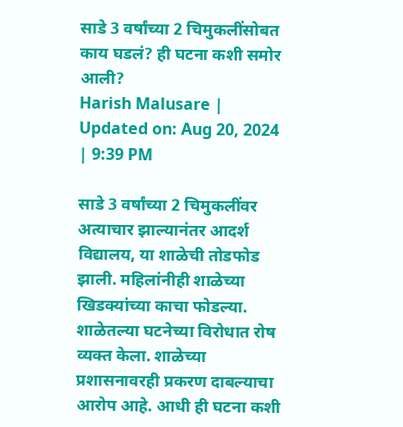साडे 3 वर्षांच्या 2 चिमुकलींसोबत काय घडलं? ही घटना कशी समोर आली?
Harish Malusare | Updated on: Aug 20, 2024 | 9:39 PM

साडे 3 वर्षांच्या 2 चिमुकलींवर अत्याचार झाल्यानंतर आदर्श विद्यालय, या शाळेची तोडफोड झाली. महिलांनीही शाळेच्या खिडक्यांच्या काचा फोडल्या. शाळेतल्या घटनेच्या विरोधात रोष व्यक्त केला. शाळेच्या प्रशासनावरही प्रकरण दाबल्याचा आरोप आहे. आधी ही घटना कशी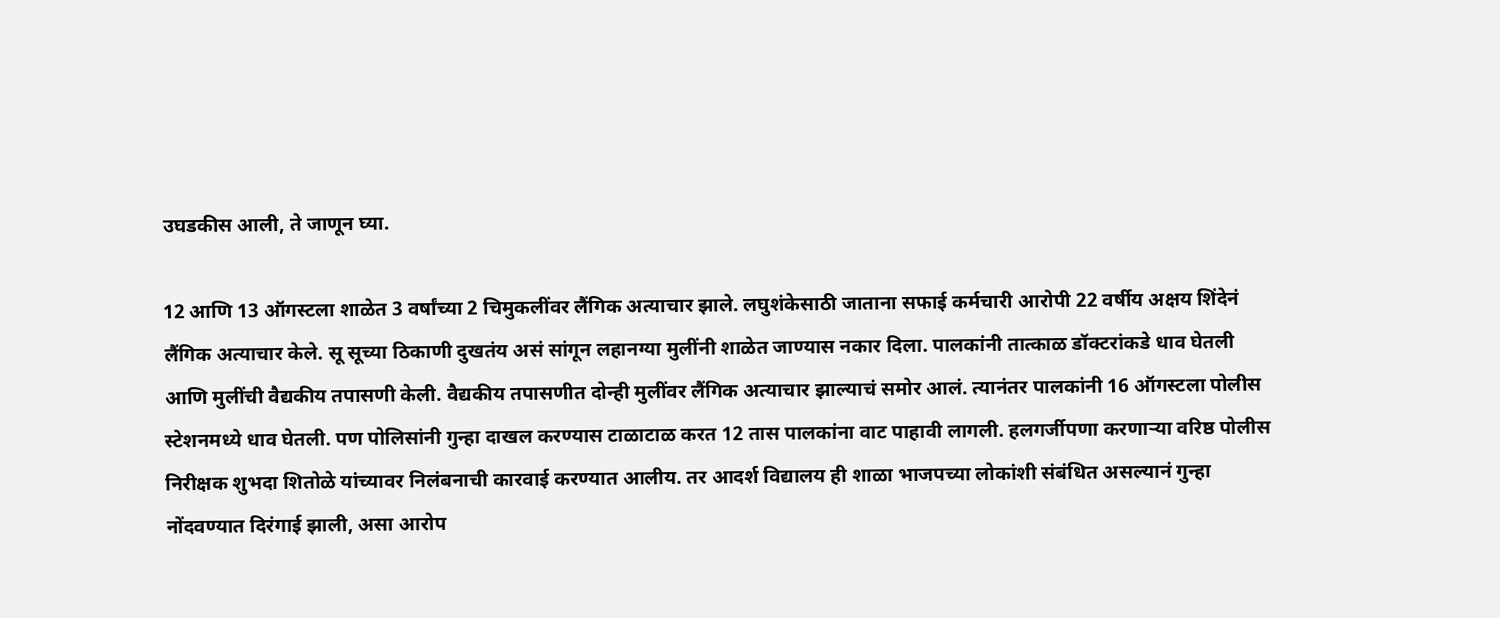उघडकीस आली, ते जाणून घ्या.

12 आणि 13 ऑगस्टला शाळेत 3 वर्षांच्या 2 चिमुकलींवर लैंगिक अत्याचार झाले. लघुशंकेसाठी जाताना सफाई कर्मचारी आरोपी 22 वर्षीय अक्षय शिंदेनं लैंगिक अत्याचार केले. सू सूच्या ठिकाणी दुखतंय असं सांगून लहानग्या मुलींनी शाळेत जाण्यास नकार दिला. पालकांनी तात्काळ डॉक्टरांकडे धाव घेतली आणि मुलींची वैद्यकीय तपासणी केली. वैद्यकीय तपासणीत दोन्ही मुलींवर लैंगिक अत्याचार झाल्याचं समोर आलं. त्यानंतर पालकांनी 16 ऑगस्टला पोलीस स्टेशनमध्ये धाव घेतली. पण पोलिसांनी गुन्हा दाखल करण्यास टाळाटाळ करत 12 तास पालकांना वाट पाहावी लागली. हलगर्जीपणा करणाऱ्या वरिष्ठ पोलीस निरीक्षक शुभदा शितोळे यांच्यावर निलंबनाची कारवाई करण्यात आलीय. तर आदर्श विद्यालय ही शाळा भाजपच्या लोकांशी संबंधित असल्यानं गुन्हा नोंदवण्यात दिरंगाई झाली, असा आरोप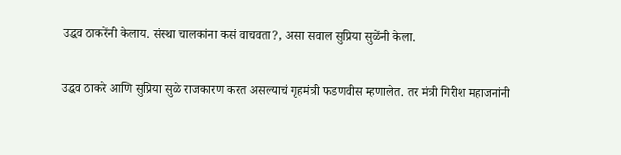उद्धव ठाकरेंनी केलाय. संस्था चालकांना कसं वाचवता?, असा सवाल सुप्रिया सुळेंनी केला.

उद्धव ठाकरे आणि सुप्रिया सुळे राजकारण करत असल्याचं गृहमंत्री फडणवीस म्हणालेत. तर मंत्री गिरीश महाजनांनी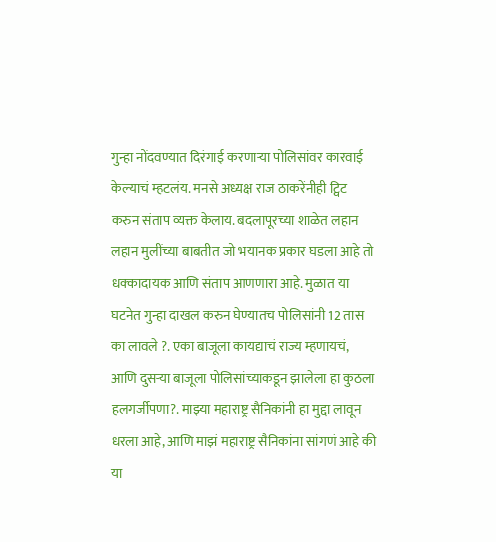गुन्हा नोंदवण्यात दिरंगाई करणाऱ्या पोलिसांवर कारवाई केल्याचं म्हटलंय. मनसे अध्यक्ष राज ठाकरेंनीही ट्विट करुन संताप व्यक्त केलाय. बदलापूरच्या शाळेत लहान लहान मुलींच्या बाबतीत जो भयानक प्रकार घडला आहे तो धक्कादायक आणि संताप आणणारा आहे. मुळात या घटनेत गुन्हा दाखल करुन घेण्यातच पोलिसांनी 12 तास का लावले ?. एका बाजूला कायद्याचं राज्य म्हणायचं, आणि दुसऱ्या बाजूला पोलिसांच्याकडून झालेला हा कुठला हलगर्जीपणा?. माझ्या महाराष्ट्र सैनिकांनी हा मुद्दा लावून धरला आहे, आणि माझं महाराष्ट्र सैनिकांना सांगणं आहे की या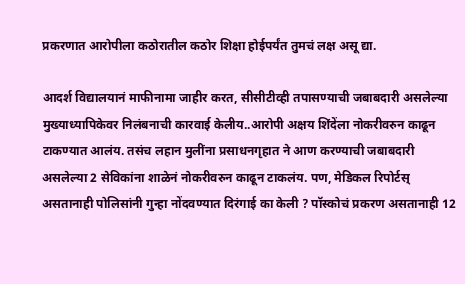प्रकरणात आरोपीला कठोरातील कठोर शिक्षा होईपर्यंत तुमचं लक्ष असू द्या.

आदर्श विद्यालयानं माफीनामा जाहीर करत, सीसीटीव्ही तपासण्याची जबाबदारी असलेल्या मुख्याध्यापिकेवर निलंबनाची कारवाई केलीय..आरोपी अक्षय शिंदेंला नोकरीवरुन काढून टाकण्यात आलंय. तसंच लहान मुलींना प्रसाधनगृहात ने आण करण्याची जबाबदारी असलेल्या 2 सेविकांना शाळेनं नोकरीवरुन काढून टाकलंय. पण, मेडिकल रिपोर्टस् असतानाही पोलिसांनी गुन्हा नोंदवण्यात दिरंगाई का केली ? पॉस्कोचं प्रकरण असतानाही 12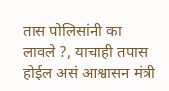तास पोलिसांनी का लावले ?, याचाही तपास होईल असं आश्वासन मंत्री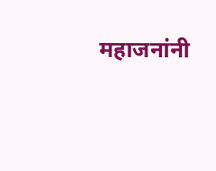महाजनांनी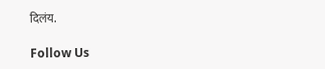दिलंय.

Follow Us